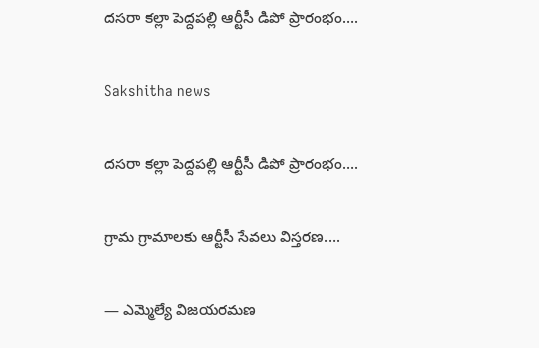దసరా కల్లా పెద్దపల్లి ఆర్టీసీ డిపో ప్రారంభం….

Sakshitha news

దసరా కల్లా పెద్దపల్లి ఆర్టీసీ డిపో ప్రారంభం….

గ్రామ గ్రామాలకు ఆర్టీసీ సేవలు విస్తరణ….

— ఎమ్మెల్యే విజయరమణ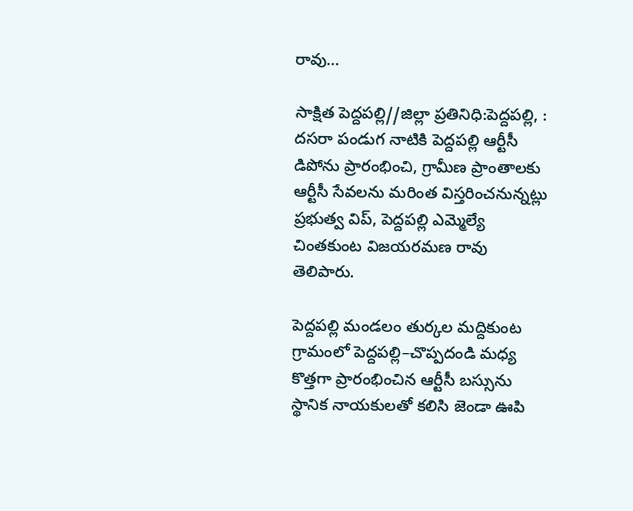రావు…

సాక్షిత పెద్దపల్లి//జిల్లా ప్రతినిధి:పెద్దపల్లి, : దసరా పండుగ నాటికి పెద్దపల్లి ఆర్టీసీ డిపోను ప్రారంభించి, గ్రామీణ ప్రాంతాలకు ఆర్టీసీ సేవలను మరింత విస్తరించనున్నట్లు ప్రభుత్వ విప్, పెద్దపల్లి ఎమ్మెల్యే చింతకుంట విజయరమణ రావు తెలిపారు.

పెద్దపల్లి మండలం తుర్కల మద్దికుంట గ్రామంలో పెద్దపల్లి–చొప్పదండి మధ్య కొత్తగా ప్రారంభించిన ఆర్టీసీ బస్సును స్థానిక నాయకులతో కలిసి జెండా ఊపి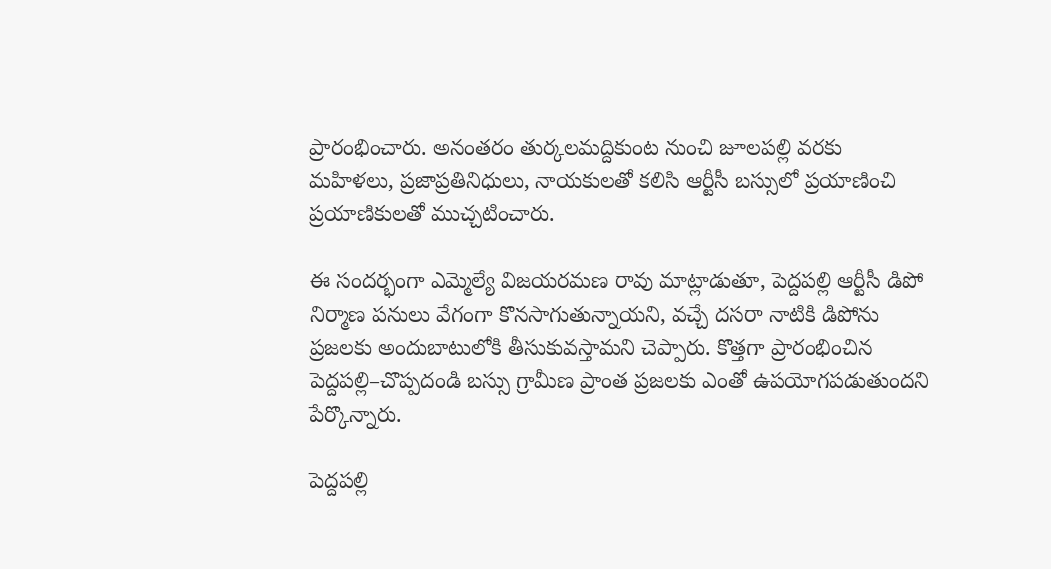ప్రారంభించారు. అనంతరం తుర్కలమద్దికుంట నుంచి జూలపల్లి వరకు మహిళలు, ప్రజాప్రతినిధులు, నాయకులతో కలిసి ఆర్టీసీ బస్సులో ప్రయాణించి ప్రయాణికులతో ముచ్చటించారు.

ఈ సందర్భంగా ఎమ్మెల్యే విజయరమణ రావు మాట్లాడుతూ, పెద్దపల్లి ఆర్టీసీ డిపో నిర్మాణ పనులు వేగంగా కొనసాగుతున్నాయని, వచ్చే దసరా నాటికి డిపోను ప్రజలకు అందుబాటులోకి తీసుకువస్తామని చెప్పారు. కొత్తగా ప్రారంభించిన పెద్దపల్లి–చొప్పదండి బస్సు గ్రామీణ ప్రాంత ప్రజలకు ఎంతో ఉపయోగపడుతుందని పేర్కొన్నారు.

పెద్దపల్లి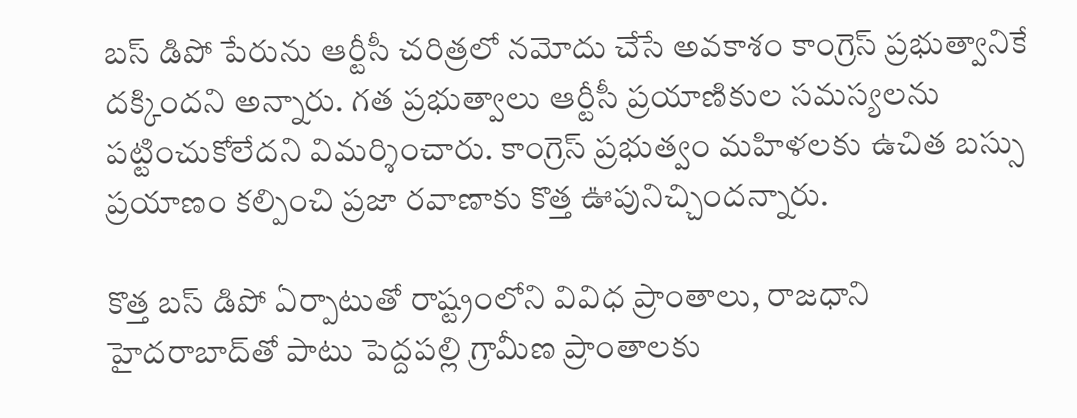బస్ డిపో పేరును ఆర్టీసీ చరిత్రలో నమోదు చేసే అవకాశం కాంగ్రెస్ ప్రభుత్వానికే దక్కిందని అన్నారు. గత ప్రభుత్వాలు ఆర్టీసీ ప్రయాణికుల సమస్యలను పట్టించుకోలేదని విమర్శించారు. కాంగ్రెస్ ప్రభుత్వం మహిళలకు ఉచిత బస్సు ప్రయాణం కల్పించి ప్రజా రవాణాకు కొత్త ఊపునిచ్చిందన్నారు.

కొత్త బస్ డిపో ఏర్పాటుతో రాష్ట్రంలోని వివిధ ప్రాంతాలు, రాజధాని హైదరాబాద్‌తో పాటు పెద్దపల్లి గ్రామీణ ప్రాంతాలకు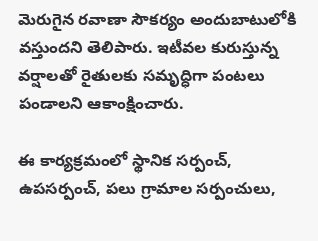మెరుగైన రవాణా సౌకర్యం అందుబాటులోకి వస్తుందని తెలిపారు. ఇటీవల కురుస్తున్న వర్షాలతో రైతులకు సమృద్ధిగా పంటలు పండాలని ఆకాంక్షించారు.

ఈ కార్యక్రమంలో స్థానిక సర్పంచ్, ఉపసర్పంచ్, పలు గ్రామాల సర్పంచులు,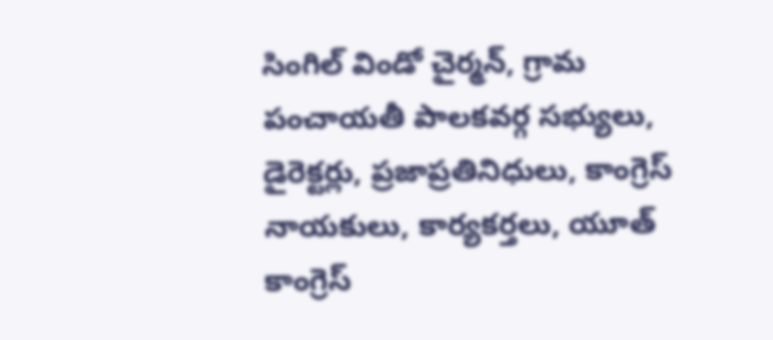సింగిల్ విండో చైర్మన్, గ్రామ పంచాయతీ పాలకవర్గ సభ్యులు, డైరెక్టర్లు, ప్రజాప్రతినిధులు, కాంగ్రెస్ నాయకులు, కార్యకర్తలు, యూత్ కాంగ్రెస్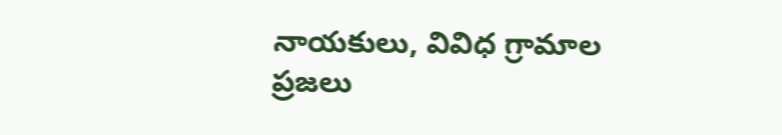నాయకులు, వివిధ గ్రామాల ప్రజలు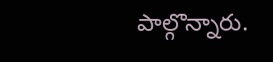పాల్గొన్నారు.